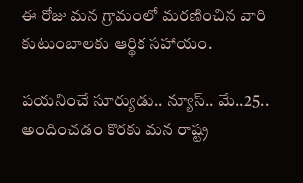ఈ రోజు మన గ్రామంలో మరణించిన వారి కుటుంబాలకు ఆర్థిక సహాయం.

పయనించే సూర్యుడు.. న్యూస్.. మే..25.. అందించడం కొరకు మన రాష్ట్ర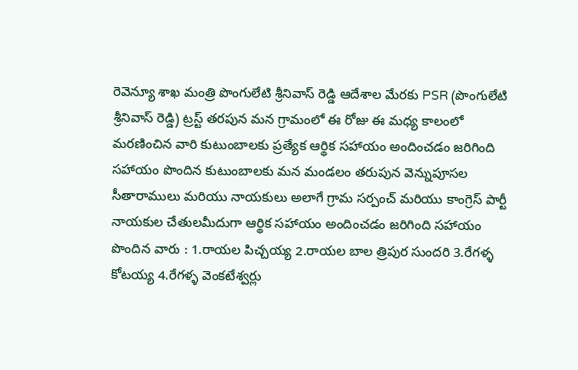రెవెన్యూ శాఖ మంత్రి పొంగులేటి శ్రీనివాస్ రెడ్డి ఆదేశాల మేరకు PSR (పొంగులేటి శ్రీనివాస్ రెడ్డి) ట్రస్ట్ తరపున మన గ్రామంలో ఈ రోజు ఈ మధ్య కాలంలో మరణించిన వారి కుటుంబాలకు ప్రత్యేక ఆర్థిక సహాయం అందించడం జరిగింది సహాయం పొందిన కుటుంబాలకు మన మండలం తరుపున వెన్నుపూసల సీతారాములు మరియు నాయకులు అలాగే గ్రామ సర్పంచ్ మరియు కాంగ్రెస్ పార్టీ నాయకుల చేతులమీదుగా ఆర్థిక సహాయం అందించడం జరిగింది సహాయం పొందిన వారు : 1.రాయల పిచ్చయ్య 2.రాయల బాల త్రిపుర సుందరి 3.రేగళ్ళ కోటయ్య 4.రేగళ్ళ వెంకటేశ్వర్లు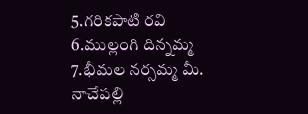5.గరికపాటి రవి 6.ముల్లంగి దిన్నమ్మ 7.భీమల నర్సమ్మ మీ. నాచేపల్లి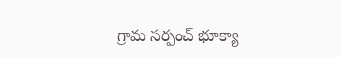గ్రామ సర్పంచ్ భూక్యా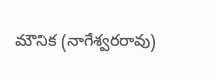మౌనిక (నాగేశ్వరరావు)